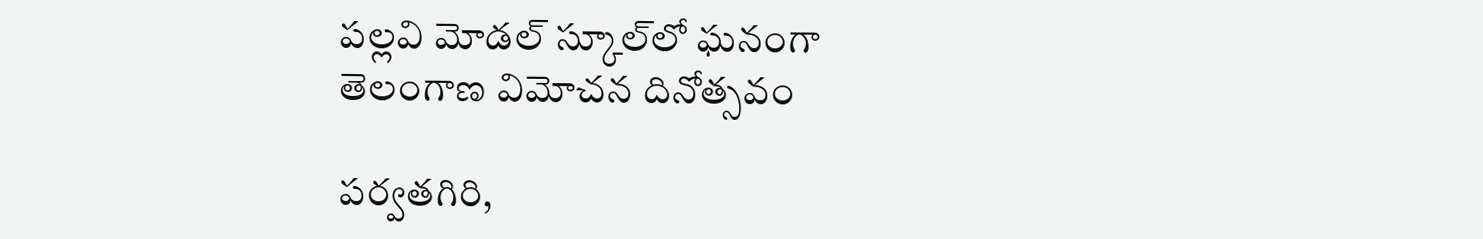పల్లవి మోడల్ స్కూల్‌లో ఘనంగా తెలంగాణ విమోచన దినోత్సవం

పర్వతగిరి,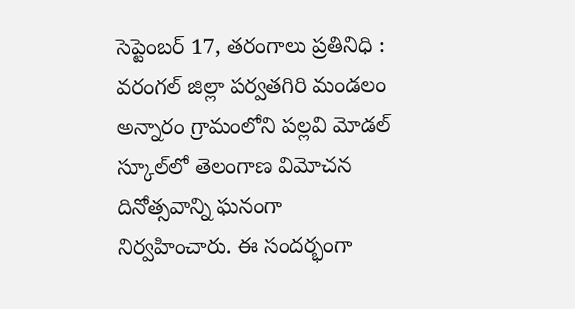సెప్టెంబర్ 17, తరంగాలు ప్రతినిధి : వరంగల్ జిల్లా పర్వతగిరి మండలం అన్నారం గ్రామంలోని పల్లవి మోడల్ స్కూల్‌లో తెలంగాణ విమోచన దినోత్సవాన్ని ఘనంగా నిర్వహించారు. ఈ సందర్భంగా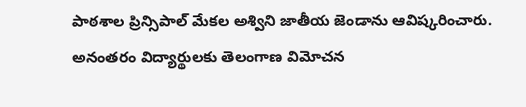పాఠశాల ప్రిన్సిపాల్ మేకల అశ్విని జాతీయ జెండాను ఆవిష్కరించారు. అనంతరం విద్యార్థులకు తెలంగాణ విమోచన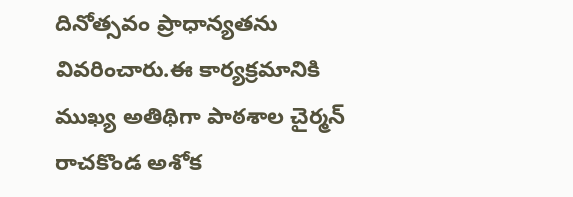దినోత్సవం ప్రాధాన్యతను వివరించారు.ఈ కార్యక్రమానికి ముఖ్య అతిథిగా పాఠశాల చైర్మన్ రాచకొండ అశోక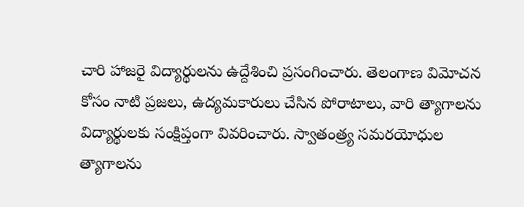చారి హాజరై విద్యార్థులను ఉద్దేశించి ప్రసంగించారు. తెలంగాణ విమోచన కోసం నాటి ప్రజలు, ఉద్యమకారులు చేసిన పోరాటాలు, వారి త్యాగాలను విద్యార్థులకు సంక్షిప్తంగా వివరించారు. స్వాతంత్ర్య సమరయోధుల త్యాగాలను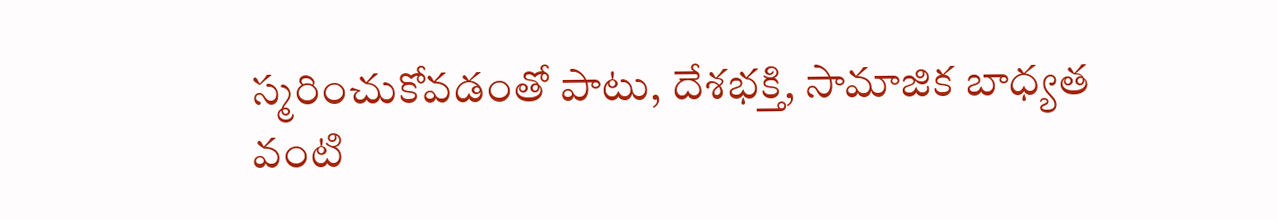స్మరించుకోవడంతో పాటు, దేశభక్తి, సామాజిక బాధ్యత వంటి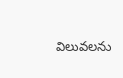విలువలను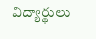విద్యార్థులు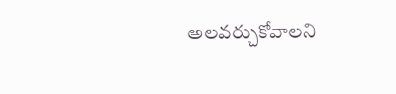అలవర్చుకోవాలని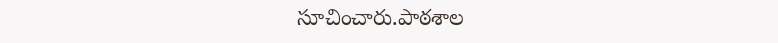సూచించారు.పాఠశాల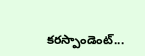కరస్పాండెంట్...